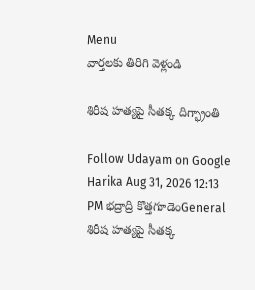Menu
వార్తలకు తిరిగి వెళ్లండి

శిరీష హత్యపై సీతక్క దిగ్భ్రాంతి

Follow Udayam on Google
Harika Aug 31, 2026 12:13 PM భద్రాద్రి కొత్తగూడెంGeneral
శిరీష హత్యపై సీతక్క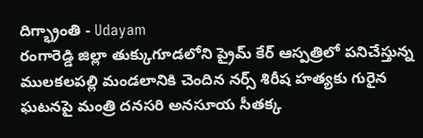దిగ్భ్రాంతి - Udayam
రంగారెడ్డి జిల్లా తుక్కుగూడలోని ప్రైమ్‌ కేర్‌ ఆస్పత్రిలో పనిచేస్తున్న ములకలపల్లి మండలానికి చెందిన నర్స్‌ శిరీష హత్యకు గురైన ఘటనపై మంత్రి దనసరి అనసూయ సీతక్క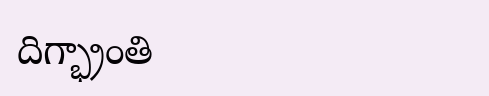దిగ్భ్రాంతి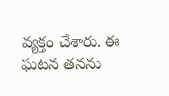వ్యక్తం చేశారు. ఈ ఘటన తనను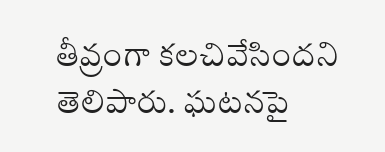తీవ్రంగా కలచివేసిందని తెలిపారు. ఘటనపై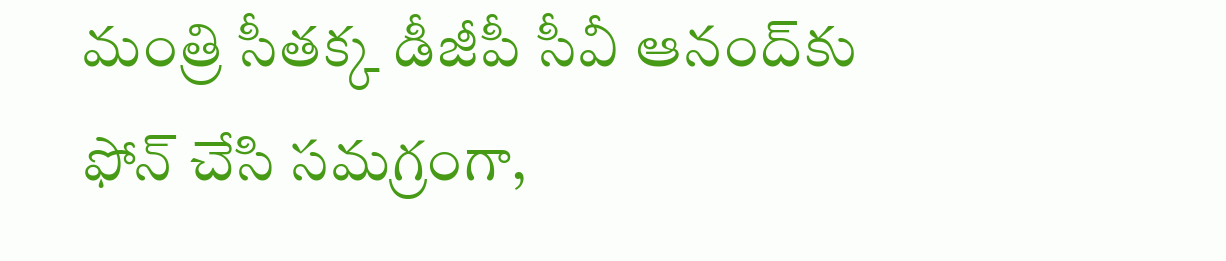మంత్రి సీతక్క డీజీపీ సీవీ ఆనంద్‌కు ఫోన్‌ చేసి సమగ్రంగా,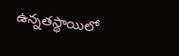ఉన్నతస్థాయిలో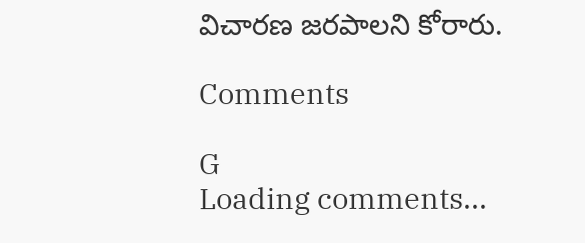విచారణ జరపాలని కోరారు.

Comments

G
Loading comments...